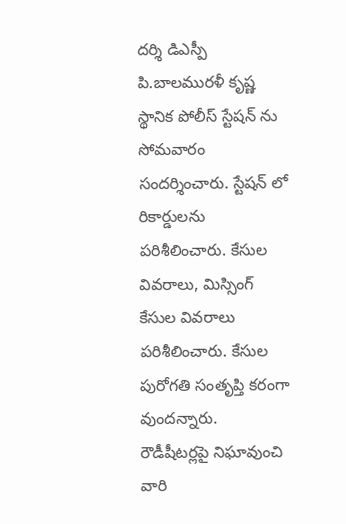దర్శి డిఎస్పీ పి.బాలమురళీ కృష్ణ స్థానిక పోలీస్ స్టేషన్ ను సోమవారం సందర్శించారు. స్టేషన్ లో
రికార్డులను పరిశీలించారు. కేసుల వివరాలు, మిస్సింగ్ కేసుల వివరాలు పరిశీలించారు. కేసుల పురోగతి సంతృప్తి కరంగా వుందన్నారు. రౌడీషీటర్లపై నిఘావుంచి వారి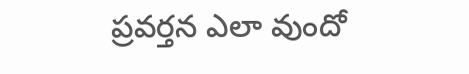ప్రవర్తన ఎలా వుందో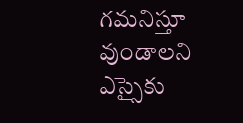గమనిస్తూ వుండాలని ఎస్సైకు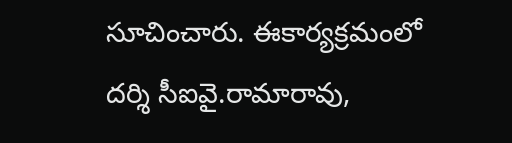సూచించారు. ఈకార్యక్రమంలో దర్శి సీఐవై.రామారావు,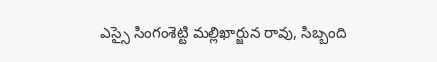ఎస్సై సింగంశెట్టి మల్లిఖార్జున రావు, సిబ్బంది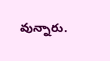వున్నారు.